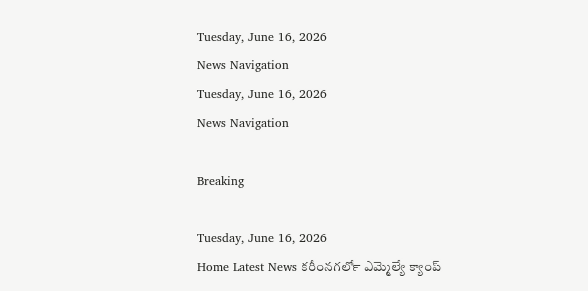Tuesday, June 16, 2026
News Navigation
Tuesday, June 16, 2026
News Navigation

Breaking

Tuesday, June 16, 2026
Home Latest News కరీంనగర్‍లో ఎమ్మెల్యే క్యాంప్‌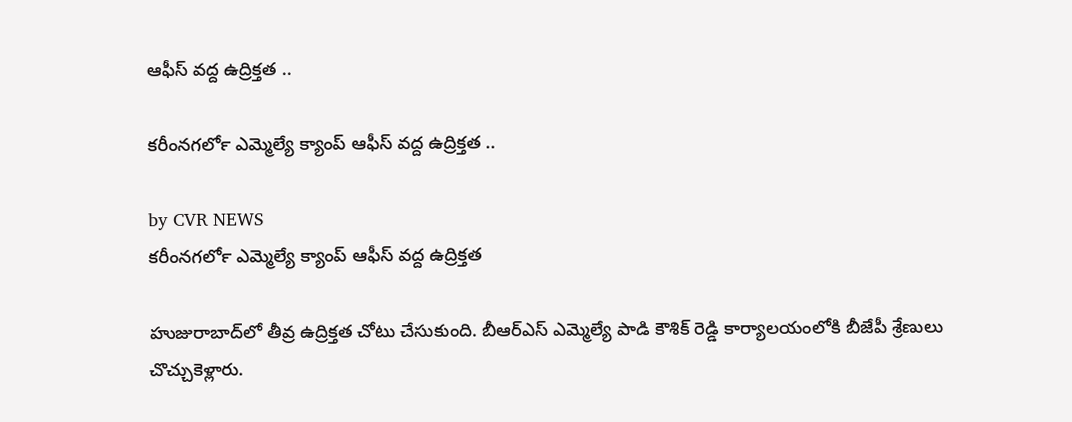ఆఫీస్‌ వద్ద ఉద్రిక్తత ..

కరీంనగర్‍లో ఎమ్మెల్యే క్యాంప్‌ ఆఫీస్‌ వద్ద ఉద్రిక్తత ..

by CVR NEWS
కరీంనగర్‍లో ఎమ్మెల్యే క్యాంప్‌ ఆఫీస్‌ వద్ద ఉద్రిక్తత

హుజురాబాద్‌లో తీవ్ర ఉద్రిక్తత చోటు చేసుకుంది. బీఆర్‌ఎస్ ఎమ్మెల్యే పాడి కౌశిక్ రెడ్డి కార్యాలయంలోకి బీజేపీ శ్రేణులు చొచ్చుకెళ్లారు.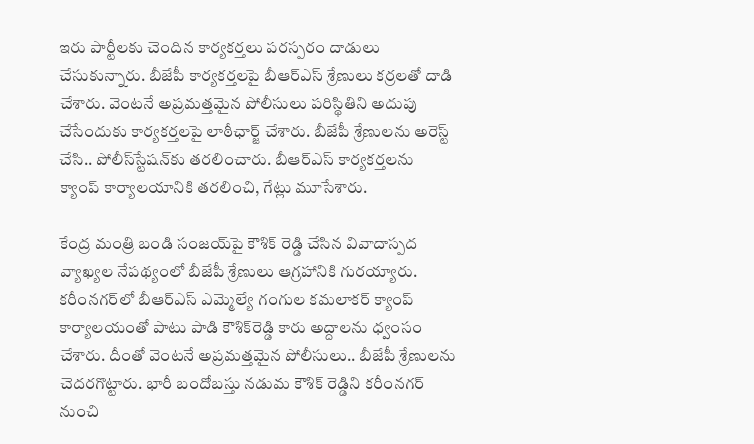ఇరు పార్టీలకు చెందిన కార్యకర్తలు పరస్పరం దాడులు చేసుకున్నారు. బీజేపీ కార్యకర్తలపై బీఆర్‌ఎస్ శ్రేణులు కర్రలతో దాడి చేశారు. వెంటనే అప్రమత్తమైన పోలీసులు పరిస్థితిని అదుపు చేసేందుకు కార్యకర్తలపై లాఠీఛార్జ్ చేశారు. బీజేపీ శ్రేణులను అరెస్ట్ చేసి.. పోలీస్‌స్టేషన్‌కు తరలించారు. బీఆర్‌ఎస్ కార్యకర్తలను క్యాంప్ కార్యాలయానికి తరలించి, గేట్లు మూసేశారు.

కేంద్ర మంత్రి బండి సంజయ్‌పై కౌశిక్ రెడ్డి చేసిన వివాదాస్పద వ్యాఖ్యల నేపథ్యంలో బీజేపీ శ్రేణులు ఆగ్రహానికి గురయ్యారు. కరీంనగర్‌లో బీఆర్‌ఎస్ ఎమ్మెల్యే గంగుల కమలాకర్ క్యాంప్ కార్యాలయంతో పాటు పాడి కౌశిక్‌రెడ్డి కారు అద్దాలను ధ్వంసం చేశారు. దీంతో వెంటనే అప్రమత్తమైన పోలీసులు.. బీజేపీ శ్రేణులను చెదరగొట్టారు. భారీ బందోబస్తు నడుమ కౌశిక్ రెడ్డిని కరీంనగర్ నుంచి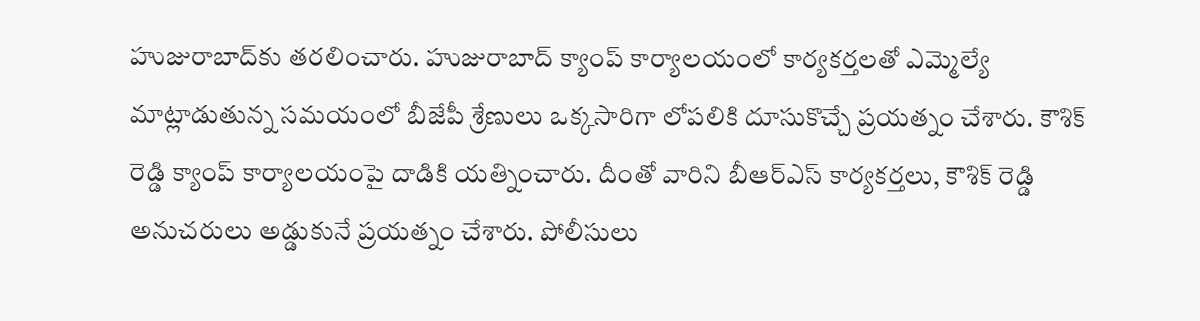హుజురాబాద్‌కు తరలించారు. హుజురాబాద్‌ క్యాంప్ కార్యాలయంలో కార్యకర్తలతో ఎమ్మెల్యే మాట్లాడుతున్న సమయంలో బీజేపీ శ్రేణులు ఒక్కసారిగా లోపలికి దూసుకొచ్చే ప్రయత్నం చేశారు. కౌశిక్ రెడ్డి క్యాంప్ కార్యాలయంపై దాడికి యత్నించారు. దీంతో వారిని బీఆర్‌ఎస్ కార్యకర్తలు, కౌశిక్ రెడ్డి అనుచరులు అడ్డుకునే ప్రయత్నం చేశారు. పోలీసులు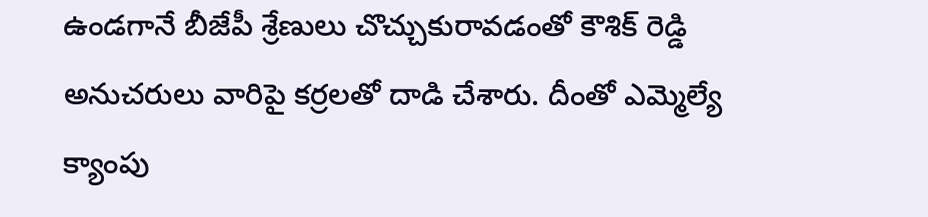ఉండగానే బీజేపీ శ్రేణులు చొచ్చుకురావడంతో కౌశిక్ రెడ్డి అనుచరులు వారిపై కర్రలతో దాడి చేశారు. దీంతో ఎమ్మెల్యే క్యాంపు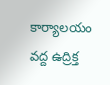కార్యాలయం వద్ద ఉద్రిక్త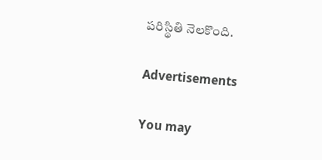పరిస్థితి నెలకొంది.

Advertisements

You may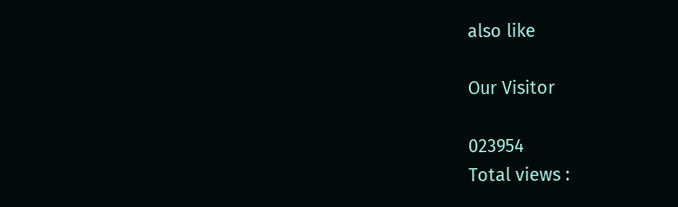also like

Our Visitor

023954
Total views :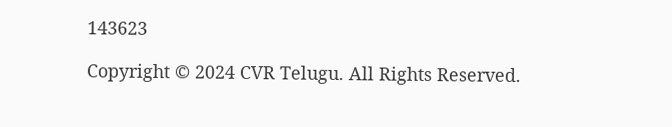143623

Copyright © 2024 CVR Telugu. All Rights Reserved.